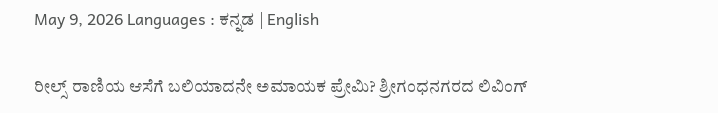May 9, 2026 Languages : ಕನ್ನಡ | English

ರೀಲ್ಸ್ ರಾಣಿಯ ಆಸೆಗೆ ಬಲಿಯಾದನೇ ಅಮಾಯಕ ಪ್ರೇಮಿ? ಶ್ರೀಗಂಧನಗರದ ಲಿವಿಂಗ್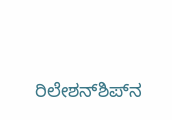ರಿಲೇಶನ್‌ಶಿಪ್‌ನ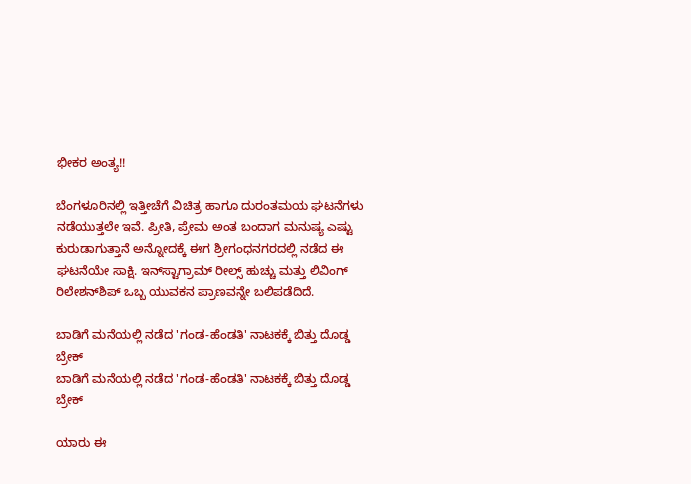ಭೀಕರ ಅಂತ್ಯ!!

ಬೆಂಗಳೂರಿನಲ್ಲಿ ಇತ್ತೀಚೆಗೆ ವಿಚಿತ್ರ ಹಾಗೂ ದುರಂತಮಯ ಘಟನೆಗಳು ನಡೆಯುತ್ತಲೇ ಇವೆ. ಪ್ರೀತಿ, ಪ್ರೇಮ ಅಂತ ಬಂದಾಗ ಮನುಷ್ಯ ಎಷ್ಟು ಕುರುಡಾಗುತ್ತಾನೆ ಅನ್ನೋದಕ್ಕೆ ಈಗ ಶ್ರೀಗಂಧನಗರದಲ್ಲಿ ನಡೆದ ಈ ಘಟನೆಯೇ ಸಾಕ್ಷಿ. ಇನ್‌ಸ್ಟಾಗ್ರಾಮ್ ರೀಲ್ಸ್ ಹುಚ್ಚು ಮತ್ತು ಲಿವಿಂಗ್ ರಿಲೇಶನ್‌ಶಿಪ್ ಒಬ್ಬ ಯುವಕನ ಪ್ರಾಣವನ್ನೇ ಬಲಿಪಡೆದಿದೆ.

ಬಾಡಿಗೆ ಮನೆಯಲ್ಲಿ ನಡೆದ 'ಗಂಡ-ಹೆಂಡತಿ' ನಾಟಕಕ್ಕೆ ಬಿತ್ತು ದೊಡ್ಡ ಬ್ರೇಕ್
ಬಾಡಿಗೆ ಮನೆಯಲ್ಲಿ ನಡೆದ 'ಗಂಡ-ಹೆಂಡತಿ' ನಾಟಕಕ್ಕೆ ಬಿತ್ತು ದೊಡ್ಡ ಬ್ರೇಕ್

ಯಾರು ಈ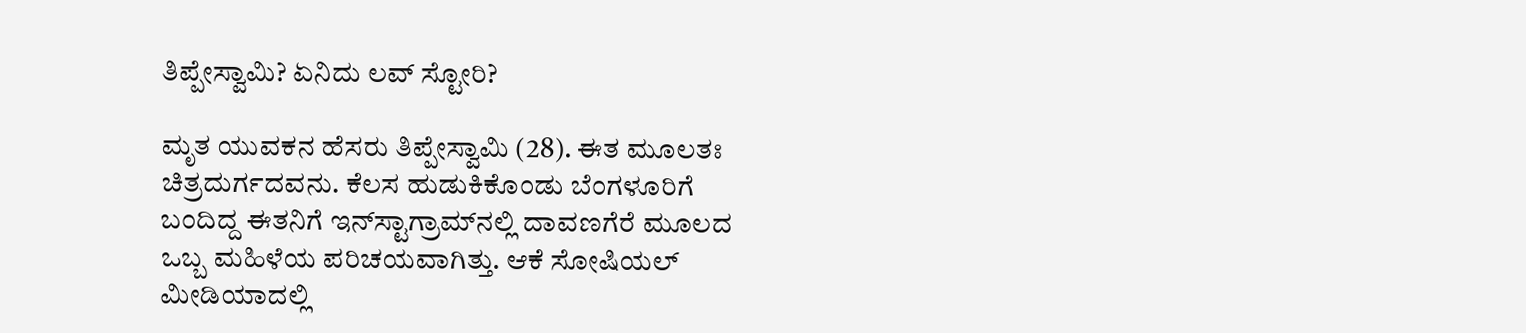ತಿಪ್ಪೇಸ್ವಾಮಿ? ಏನಿದು ಲವ್ ಸ್ಟೋರಿ?

ಮೃತ ಯುವಕನ ಹೆಸರು ತಿಪ್ಪೇಸ್ವಾಮಿ (28). ಈತ ಮೂಲತಃ ಚಿತ್ರದುರ್ಗದವನು. ಕೆಲಸ ಹುಡುಕಿಕೊಂಡು ಬೆಂಗಳೂರಿಗೆ ಬಂದಿದ್ದ ಈತನಿಗೆ ಇನ್‌ಸ್ಟಾಗ್ರಾಮ್‌ನಲ್ಲಿ ದಾವಣಗೆರೆ ಮೂಲದ ಒಬ್ಬ ಮಹಿಳೆಯ ಪರಿಚಯವಾಗಿತ್ತು. ಆಕೆ ಸೋಷಿಯಲ್ ಮೀಡಿಯಾದಲ್ಲಿ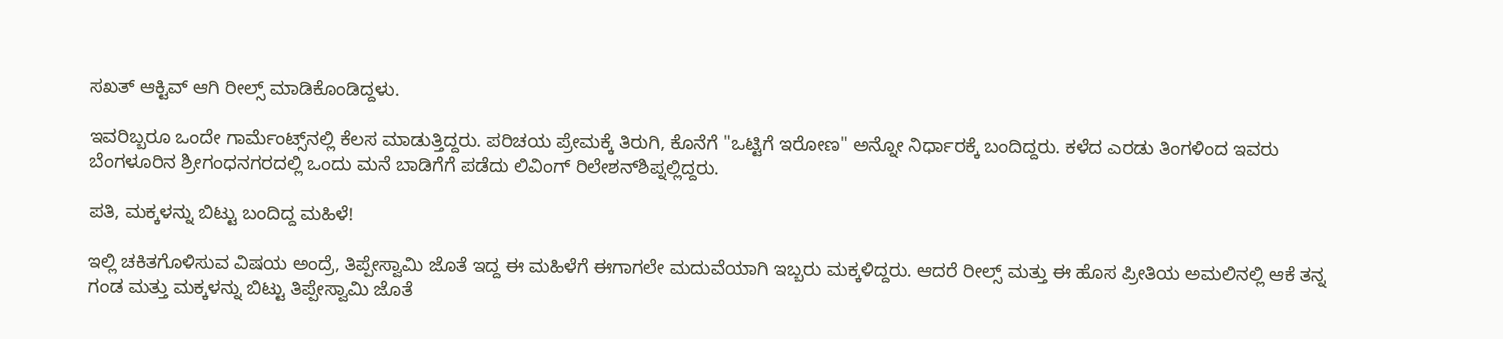ಸಖತ್ ಆಕ್ಟಿವ್ ಆಗಿ ರೀಲ್ಸ್ ಮಾಡಿಕೊಂಡಿದ್ದಳು.

ಇವರಿಬ್ಬರೂ ಒಂದೇ ಗಾರ್ಮೆಂಟ್ಸ್‌ನಲ್ಲಿ ಕೆಲಸ ಮಾಡುತ್ತಿದ್ದರು. ಪರಿಚಯ ಪ್ರೇಮಕ್ಕೆ ತಿರುಗಿ, ಕೊನೆಗೆ "ಒಟ್ಟಿಗೆ ಇರೋಣ" ಅನ್ನೋ ನಿರ್ಧಾರಕ್ಕೆ ಬಂದಿದ್ದರು. ಕಳೆದ ಎರಡು ತಿಂಗಳಿಂದ ಇವರು ಬೆಂಗಳೂರಿನ ಶ್ರೀಗಂಧನಗರದಲ್ಲಿ ಒಂದು ಮನೆ ಬಾಡಿಗೆಗೆ ಪಡೆದು ಲಿವಿಂಗ್ ರಿಲೇಶನ್‌ಶಿಪ್ನಲ್ಲಿದ್ದರು.

ಪತಿ, ಮಕ್ಕಳನ್ನು ಬಿಟ್ಟು ಬಂದಿದ್ದ ಮಹಿಳೆ!

ಇಲ್ಲಿ ಚಕಿತಗೊಳಿಸುವ ವಿಷಯ ಅಂದ್ರೆ, ತಿಪ್ಪೇಸ್ವಾಮಿ ಜೊತೆ ಇದ್ದ ಈ ಮಹಿಳೆಗೆ ಈಗಾಗಲೇ ಮದುವೆಯಾಗಿ ಇಬ್ಬರು ಮಕ್ಕಳಿದ್ದರು. ಆದರೆ ರೀಲ್ಸ್ ಮತ್ತು ಈ ಹೊಸ ಪ್ರೀತಿಯ ಅಮಲಿನಲ್ಲಿ ಆಕೆ ತನ್ನ ಗಂಡ ಮತ್ತು ಮಕ್ಕಳನ್ನು ಬಿಟ್ಟು ತಿಪ್ಪೇಸ್ವಾಮಿ ಜೊತೆ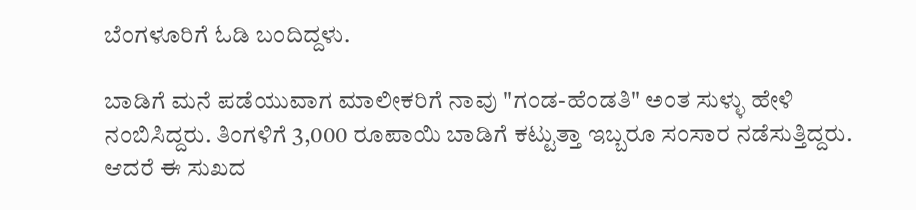ಬೆಂಗಳೂರಿಗೆ ಓಡಿ ಬಂದಿದ್ದಳು.

ಬಾಡಿಗೆ ಮನೆ ಪಡೆಯುವಾಗ ಮಾಲೀಕರಿಗೆ ನಾವು "ಗಂಡ-ಹೆಂಡತಿ" ಅಂತ ಸುಳ್ಳು ಹೇಳಿ ನಂಬಿಸಿದ್ದರು. ತಿಂಗಳಿಗೆ 3,000 ರೂಪಾಯಿ ಬಾಡಿಗೆ ಕಟ್ಟುತ್ತಾ ಇಬ್ಬರೂ ಸಂಸಾರ ನಡೆಸುತ್ತಿದ್ದರು. ಆದರೆ ಈ ಸುಖದ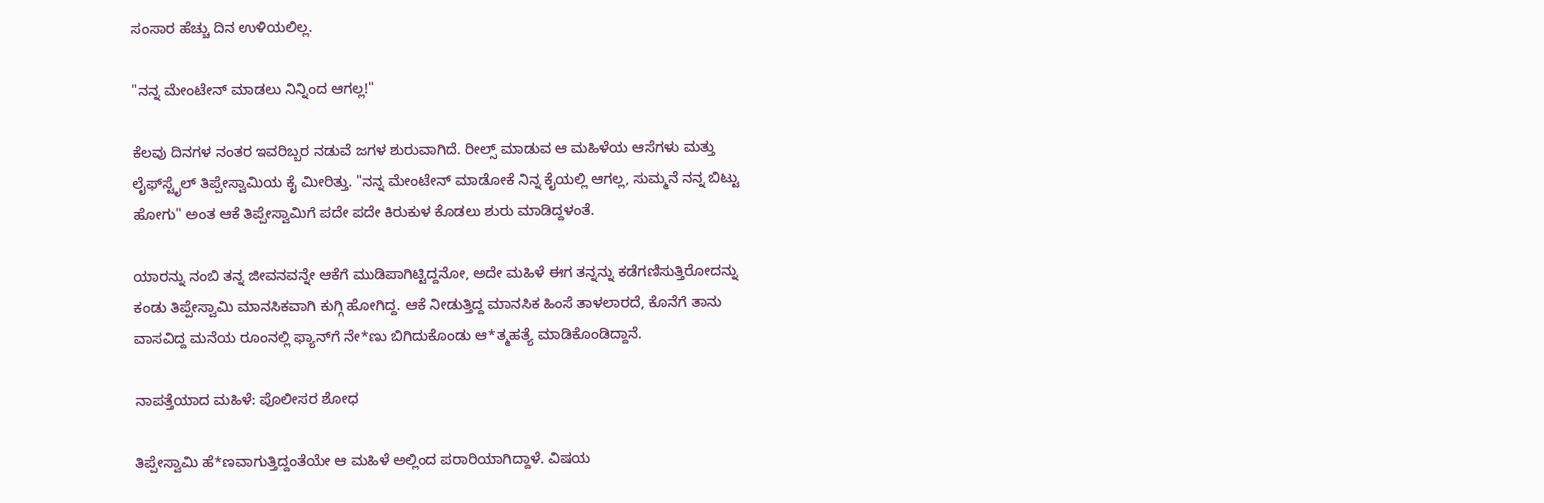ಸಂಸಾರ ಹೆಚ್ಚು ದಿನ ಉಳಿಯಲಿಲ್ಲ.

"ನನ್ನ ಮೇಂಟೇನ್ ಮಾಡಲು ನಿನ್ನಿಂದ ಆಗಲ್ಲ!"

ಕೆಲವು ದಿನಗಳ ನಂತರ ಇವರಿಬ್ಬರ ನಡುವೆ ಜಗಳ ಶುರುವಾಗಿದೆ. ರೀಲ್ಸ್ ಮಾಡುವ ಆ ಮಹಿಳೆಯ ಆಸೆಗಳು ಮತ್ತು ಲೈಫ್‌ಸ್ಟೈಲ್ ತಿಪ್ಪೇಸ್ವಾಮಿಯ ಕೈ ಮೀರಿತ್ತು. "ನನ್ನ ಮೇಂಟೇನ್ ಮಾಡೋಕೆ ನಿನ್ನ ಕೈಯಲ್ಲಿ ಆಗಲ್ಲ, ಸುಮ್ಮನೆ ನನ್ನ ಬಿಟ್ಟು ಹೋಗು" ಅಂತ ಆಕೆ ತಿಪ್ಪೇಸ್ವಾಮಿಗೆ ಪದೇ ಪದೇ ಕಿರುಕುಳ ಕೊಡಲು ಶುರು ಮಾಡಿದ್ದಳಂತೆ.

ಯಾರನ್ನು ನಂಬಿ ತನ್ನ ಜೀವನವನ್ನೇ ಆಕೆಗೆ ಮುಡಿಪಾಗಿಟ್ಟಿದ್ದನೋ, ಅದೇ ಮಹಿಳೆ ಈಗ ತನ್ನನ್ನು ಕಡೆಗಣಿಸುತ್ತಿರೋದನ್ನು ಕಂಡು ತಿಪ್ಪೇಸ್ವಾಮಿ ಮಾನಸಿಕವಾಗಿ ಕುಗ್ಗಿ ಹೋಗಿದ್ದ. ಆಕೆ ನೀಡುತ್ತಿದ್ದ ಮಾನಸಿಕ ಹಿಂಸೆ ತಾಳಲಾರದೆ, ಕೊನೆಗೆ ತಾನು ವಾಸವಿದ್ದ ಮನೆಯ ರೂಂನಲ್ಲಿ ಫ್ಯಾನ್‌ಗೆ ನೇ*ಣು ಬಿಗಿದುಕೊಂಡು ಆ*ತ್ಮಹತ್ಯೆ ಮಾಡಿಕೊಂಡಿದ್ದಾನೆ.

ನಾಪತ್ತೆಯಾದ ಮಹಿಳೆ: ಪೊಲೀಸರ ಶೋಧ

ತಿಪ್ಪೇಸ್ವಾಮಿ ಹೆ*ಣವಾಗುತ್ತಿದ್ದಂತೆಯೇ ಆ ಮಹಿಳೆ ಅಲ್ಲಿಂದ ಪರಾರಿಯಾಗಿದ್ದಾಳೆ. ವಿಷಯ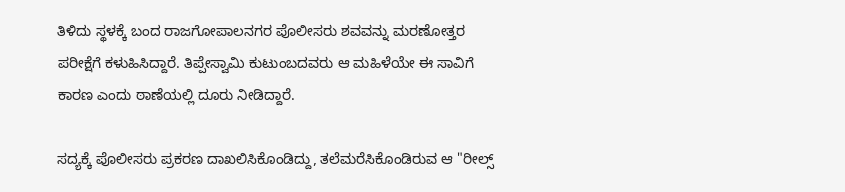ತಿಳಿದು ಸ್ಥಳಕ್ಕೆ ಬಂದ ರಾಜಗೋಪಾಲನಗರ ಪೊಲೀಸರು ಶವವನ್ನು ಮರಣೋತ್ತರ ಪರೀಕ್ಷೆಗೆ ಕಳುಹಿಸಿದ್ದಾರೆ. ತಿಪ್ಪೇಸ್ವಾಮಿ ಕುಟುಂಬದವರು ಆ ಮಹಿಳೆಯೇ ಈ ಸಾವಿಗೆ ಕಾರಣ ಎಂದು ಠಾಣೆಯಲ್ಲಿ ದೂರು ನೀಡಿದ್ದಾರೆ.

ಸದ್ಯಕ್ಕೆ ಪೊಲೀಸರು ಪ್ರಕರಣ ದಾಖಲಿಸಿಕೊಂಡಿದ್ದು, ತಲೆಮರೆಸಿಕೊಂಡಿರುವ ಆ "ರೀಲ್ಸ್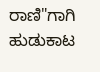ರಾಣಿ"ಗಾಗಿ ಹುಡುಕಾಟ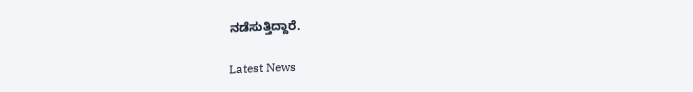ನಡೆಸುತ್ತಿದ್ದಾರೆ.

Latest News